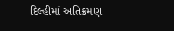દિલ્હીમાં અતિક્રમણ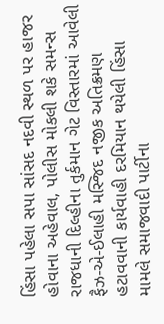હિંસા પહેલા સપા સાંસદ નદવી સ્થળ પર હાજર હોવાના અહેવાલ, પોલીસ મોકલી શકે સમન્સ
રાજધાની દિલ્હીના તુર્કમાન ગેટ વિસ્તારમાં આવેલી ફૈઝ-એ-ઈલાહી મસ્જિદ નજીક અતિક્રમણ હટાવવાની કાર્યવાહી દરમિયાન થયેલી હિંસા મામલે સમાજવાદી પાર્ટીના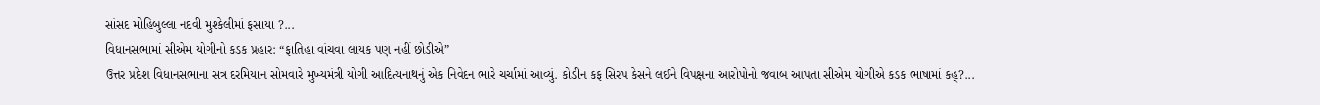સાંસદ મોહિબુલ્લા નદવી મુશ્કેલીમાં ફસાયા ?...
વિધાનસભામાં સીએમ યોગીનો કડક પ્રહાર: “ફાતિહા વાંચવા લાયક પણ નહીં છોડીએ”
ઉત્તર પ્રદેશ વિધાનસભાના સત્ર દરમિયાન સોમવારે મુખ્યમંત્રી યોગી આદિત્યનાથનું એક નિવેદન ભારે ચર્ચામાં આવ્યું. કોડીન કફ સિરપ કેસને લઈને વિપક્ષના આરોપોનો જવાબ આપતા સીએમ યોગીએ કડક ભાષામાં કહ્?...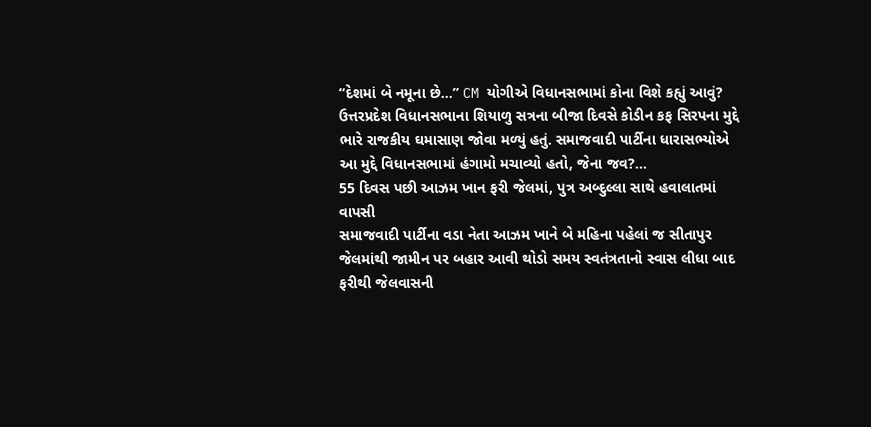“દેશમાં બે નમૂના છે…” CM યોગીએ વિધાનસભામાં કોના વિશે કહ્યું આવું?
ઉત્તરપ્રદેશ વિધાનસભાના શિયાળુ સત્રના બીજા દિવસે કોડીન કફ સિરપના મુદ્દે ભારે રાજકીય ઘમાસાણ જોવા મળ્યું હતું. સમાજવાદી પાર્ટીના ધારાસભ્યોએ આ મુદ્દે વિધાનસભામાં હંગામો મચાવ્યો હતો, જેના જવ?...
55 દિવસ પછી આઝમ ખાન ફરી જેલમાં, પુત્ર અબ્દુલ્લા સાથે હવાલાતમાં વાપસી
સમાજવાદી પાર્ટીના વડા નેતા આઝમ ખાને બે મહિના પહેલાં જ સીતાપુર જેલમાંથી જામીન પર બહાર આવી થોડો સમય સ્વતંત્રતાનો સ્વાસ લીધા બાદ ફરીથી જેલવાસની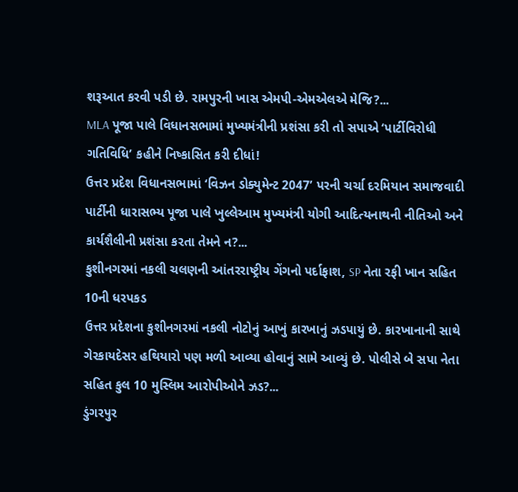શરૂઆત કરવી પડી છે. રામપુરની ખાસ એમપી-એમએલએ મેજિ?...
MLA પૂજા પાલે વિધાનસભામાં મુખ્યમંત્રીની પ્રશંસા કરી તો સપાએ ‘પાર્ટીવિરોધી ગતિવિધિ’ કહીને નિષ્કાસિત કરી દીધાં!
ઉત્તર પ્રદેશ વિધાનસભામાં ‘વિઝન ડોક્યુમેન્ટ 2047’ પરની ચર્ચા દરમિયાન સમાજવાદી પાર્ટીની ધારાસભ્ય પૂજા પાલે ખુલ્લેઆમ મુખ્યમંત્રી યોગી આદિત્યનાથની નીતિઓ અને કાર્યશૈલીની પ્રશંસા કરતા તેમને ન?...
કુશીનગરમાં નકલી ચલણની આંતરરાષ્ટ્રીય ગેંગનો પર્દાફાશ, SP નેતા રફી ખાન સહિત 10ની ધરપકડ
ઉત્તર પ્રદેશના કુશીનગરમાં નકલી નોટોનું આખું કારખાનું ઝડપાયું છે. કારખાનાની સાથે ગેરકાયદેસર હથિયારો પણ મળી આવ્યા હોવાનું સામે આવ્યું છે. પોલીસે બે સપા નેતા સહિત કુલ 10 મુસ્લિમ આરોપીઓને ઝડ?...
ડુંગરપુર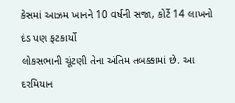કેસમાં આઝમ ખાનને 10 વર્ષની સજા, કોર્ટે 14 લાખનો દંડ પણ ફટકાર્યો
લોકસભાની ચૂંટણી તેના અંતિમ તબક્કામાં છે. આ દરમિયાન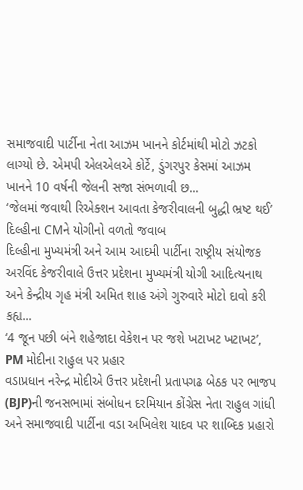સમાજવાદી પાર્ટીના નેતા આઝમ ખાનને કોર્ટમાંથી મોટો ઝટકો લાગ્યો છે. એમપી એલએલએ કોર્ટે, ડુંગરપુર કેસમાં આઝમ ખાનને 10 વર્ષની જેલની સજા સંભળાવી છ...
‘જેલમાં જવાથી રિએક્શન આવતા કેજરીવાલની બુદ્ધી ભ્રષ્ટ થઈ’ દિલ્હીના CMને યોગીનો વળતો જવાબ
દિલ્હીના મુખ્યમંત્રી અને આમ આદમી પાર્ટીના રાષ્ટ્રીય સંયોજક અરવિંદ કેજરીવાલે ઉત્તર પ્રદેશના મુખ્યમંત્રી યોગી આદિત્યનાથ અને કેન્દ્રીય ગૃહ મંત્રી અમિત શાહ અંગે ગુરુવારે મોટો દાવો કરી કહ્ય...
‘4 જૂન પછી બંને શહેજાદા વેકેશન પર જશે ખટાખટ ખટાખટ’, PM મોદીના રાહુલ પર પ્રહાર
વડાપ્રધાન નરેન્દ્ર મોદીએ ઉત્તર પ્રદેશની પ્રતાપગઢ બેઠક પર ભાજપ (BJP)ની જનસભામાં સંબોધન દરમિયાન કોંગ્રેસ નેતા રાહુલ ગાંધી અને સમાજવાદી પાર્ટીના વડા અખિલેશ યાદવ પર શાબ્દિક પ્રહારો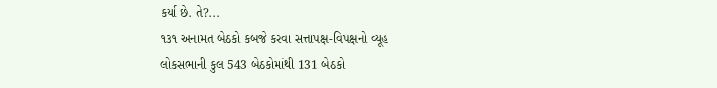કર્યા છે. તે?...
૧૩૧ અનામત બેઠકો કબજે કરવા સત્તાપક્ષ-વિપક્ષનો વ્યૂહ
લોકસભાની કુલ 543 બેઠકોમાંથી 131 બેઠકો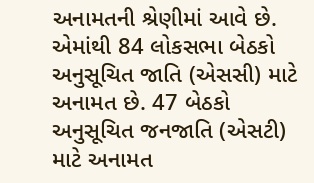અનામતની શ્રેણીમાં આવે છે. એમાંથી 84 લોકસભા બેઠકો અનુસૂચિત જાતિ (એસસી) માટે અનામત છે. 47 બેઠકો અનુસૂચિત જનજાતિ (એસટી) માટે અનામત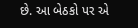છે. આ બેઠકો પર એ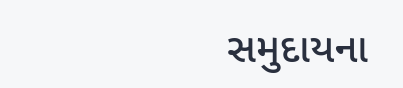સમુદાયના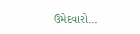ઉમેદવારો...